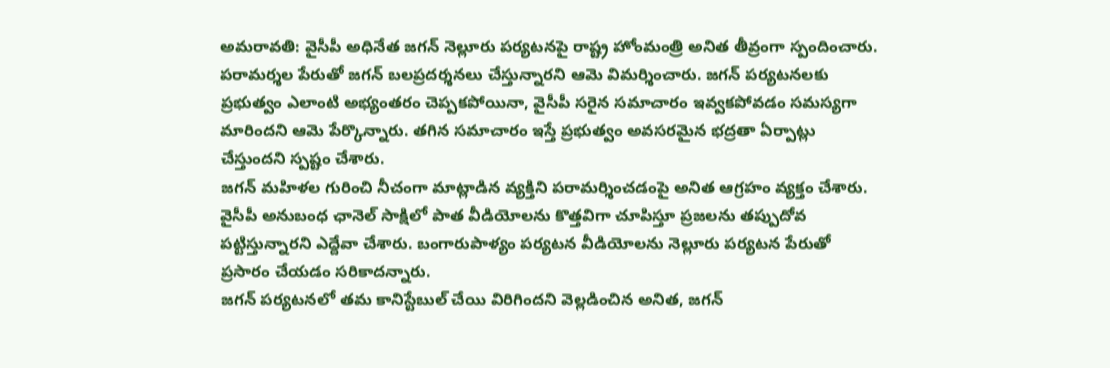అమరావతి: వైసీపీ అధినేత జగన్ నెల్లూరు పర్యటనపై రాష్ట్ర హోంమంత్రి అనిత తీవ్రంగా స్పందించారు. పరామర్శల పేరుతో జగన్ బలప్రదర్శనలు చేస్తున్నారని ఆమె విమర్శించారు. జగన్ పర్యటనలకు ప్రభుత్వం ఎలాంటి అభ్యంతరం చెప్పకపోయినా, వైసీపీ సరైన సమాచారం ఇవ్వకపోవడం సమస్యగా మారిందని ఆమె పేర్కొన్నారు. తగిన సమాచారం ఇస్తే ప్రభుత్వం అవసరమైన భద్రతా ఏర్పాట్లు చేస్తుందని స్పష్టం చేశారు.
జగన్ మహిళల గురించి నీచంగా మాట్లాడిన వ్యక్తిని పరామర్శించడంపై అనిత ఆగ్రహం వ్యక్తం చేశారు. వైసీపీ అనుబంధ ఛానెల్ సాక్షిలో పాత వీడియోలను కొత్తవిగా చూపిస్తూ ప్రజలను తప్పుదోవ పట్టిస్తున్నారని ఎద్దేవా చేశారు. బంగారుపాళ్యం పర్యటన వీడియోలను నెల్లూరు పర్యటన పేరుతో ప్రసారం చేయడం సరికాదన్నారు.
జగన్ పర్యటనలో తమ కానిస్టేబుల్ చేయి విరిగిందని వెల్లడించిన అనిత, జగన్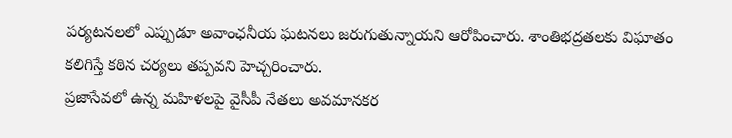పర్యటనలలో ఎప్పుడూ అవాంఛనీయ ఘటనలు జరుగుతున్నాయని ఆరోపించారు. శాంతిభద్రతలకు విఘాతం కలిగిస్తే కఠిన చర్యలు తప్పవని హెచ్చరించారు.
ప్రజాసేవలో ఉన్న మహిళలపై వైసీపీ నేతలు అవమానకర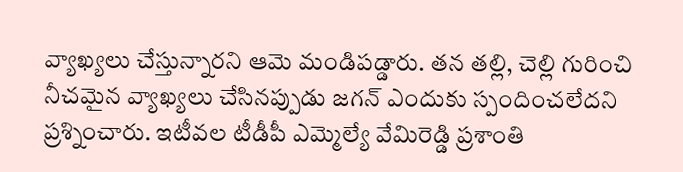వ్యాఖ్యలు చేస్తున్నారని ఆమె మండిపడ్డారు. తన తల్లి, చెల్లి గురించి నీచమైన వ్యాఖ్యలు చేసినప్పుడు జగన్ ఎందుకు స్పందించలేదని ప్రశ్నించారు. ఇటీవల టీడీపీ ఎమ్మెల్యే వేమిరెడ్డి ప్రశాంతి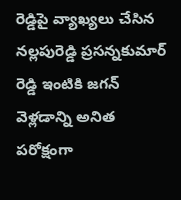రెడ్డిపై వ్యాఖ్యలు చేసిన నల్లపురెడ్డి ప్రసన్నకుమార్ రెడ్డి ఇంటికి జగన్ వెళ్లడాన్ని అనిత పరోక్షంగా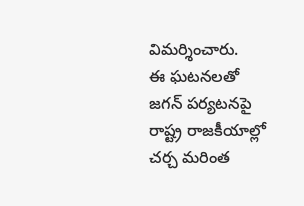విమర్శించారు.
ఈ ఘటనలతో జగన్ పర్యటనపై రాష్ట్ర రాజకీయాల్లో చర్చ మరింత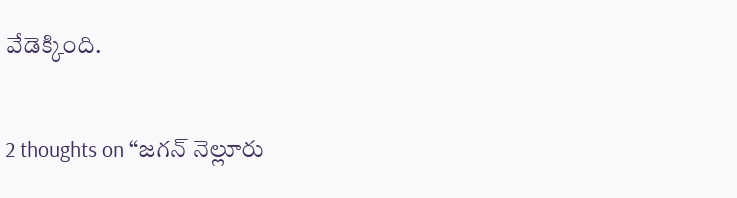వేడెక్కింది.

2 thoughts on “జగన్ నెల్లూరు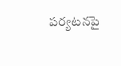పర్యటనపై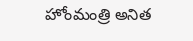హోంమంత్రి అనిత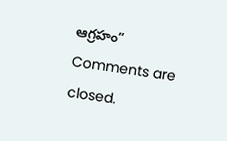ఆగ్రహం”
Comments are closed.